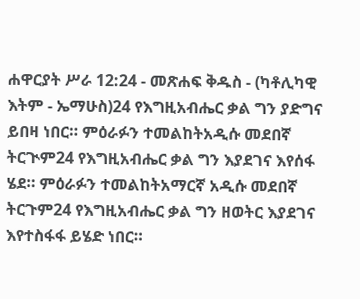ሐዋርያት ሥራ 12:24 - መጽሐፍ ቅዱስ - (ካቶሊካዊ እትም - ኤማሁስ)24 የእግዚአብሔር ቃል ግን ያድግና ይበዛ ነበር። ምዕራፉን ተመልከትአዲሱ መደበኛ ትርጒም24 የእግዚአብሔር ቃል ግን እያደገና እየሰፋ ሄደ። ምዕራፉን ተመልከትአማርኛ አዲሱ መደበኛ ትርጉም24 የእግዚአብሔር ቃል ግን ዘወትር እያደገና እየተስፋፋ ይሄድ ነበር።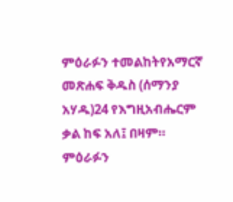ምዕራፉን ተመልከትየአማርኛ መጽሐፍ ቅዱስ (ሰማንያ አሃዱ)24 የእግዚአብሔርም ቃል ከፍ አለ፤ በዛም። ምዕራፉን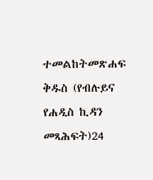ተመልከትመጽሐፍ ቅዱስ (የብሉይና የሐዲስ ኪዳን መጻሕፍት)24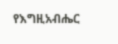የእግዚአብሔር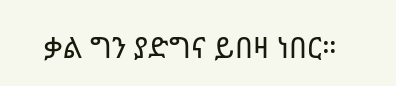ቃል ግን ያድግና ይበዛ ነበር።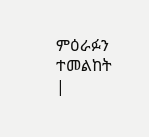ምዕራፉን ተመልከት |